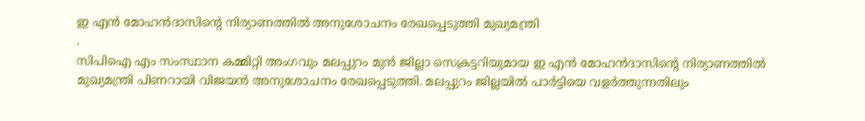ഇ എൻ മോഹൻദാസിന്റെ നിര്യാണത്തിൽ അനുശോചനം രേഖപ്പെടുത്തി മുഖ്യമന്ത്രി
.
സിപിഐ എം സംസ്ഥാന കമ്മിറ്റി അംഗവും മലപ്പുറം മുൻ ജില്ലാ സെക്രട്ടറിയുമായ ഇ എൻ മോഹൻദാസിന്റെ നിര്യാണത്തിൽ മുഖ്യമന്ത്രി പിണറായി വിജയൻ അനുശോചനം രേഖപ്പെടുത്തി. മലപ്പുറം ജില്ലയിൽ പാർട്ടിയെ വളർത്തുന്നതിലും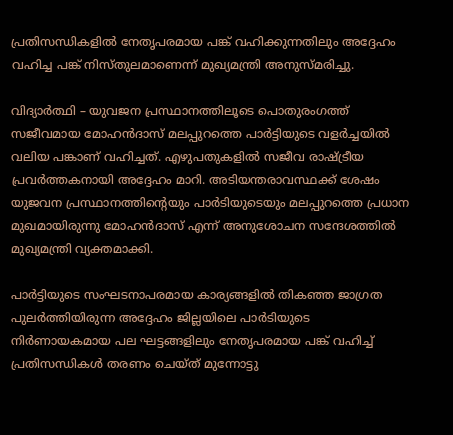പ്രതിസന്ധികളിൽ നേതൃപരമായ പങ്ക് വഹിക്കുന്നതിലും അദ്ദേഹം വഹിച്ച പങ്ക് നിസ്തുലമാണെന്ന് മുഖ്യമന്ത്രി അനുസ്മരിച്ചു.

വിദ്യാർത്ഥി – യുവജന പ്രസ്ഥാനത്തിലൂടെ പൊതുരംഗത്ത് സജീവമായ മോഹൻദാസ് മലപ്പുറത്തെ പാർട്ടിയുടെ വളർച്ചയിൽ വലിയ പങ്കാണ് വഹിച്ചത്. എഴുപതുകളിൽ സജീവ രാഷ്ട്രീയ പ്രവർത്തകനായി അദ്ദേഹം മാറി. അടിയന്തരാവസ്ഥക്ക് ശേഷം യുജവന പ്രസ്ഥാനത്തിന്റെയും പാർടിയുടെയും മലപ്പുറത്തെ പ്രധാന മുഖമായിരുന്നു മോഹൻദാസ് എന്ന് അനുശോചന സന്ദേശത്തിൽ മുഖ്യമന്ത്രി വ്യക്തമാക്കി.

പാർട്ടിയുടെ സംഘടനാപരമായ കാര്യങ്ങളിൽ തികഞ്ഞ ജാഗ്രത പുലർത്തിയിരുന്ന അദ്ദേഹം ജില്ലയിലെ പാർടിയുടെ നിർണായകമായ പല ഘട്ടങ്ങളിലും നേതൃപരമായ പങ്ക് വഹിച്ച് പ്രതിസന്ധികൾ തരണം ചെയ്ത് മുന്നോട്ടു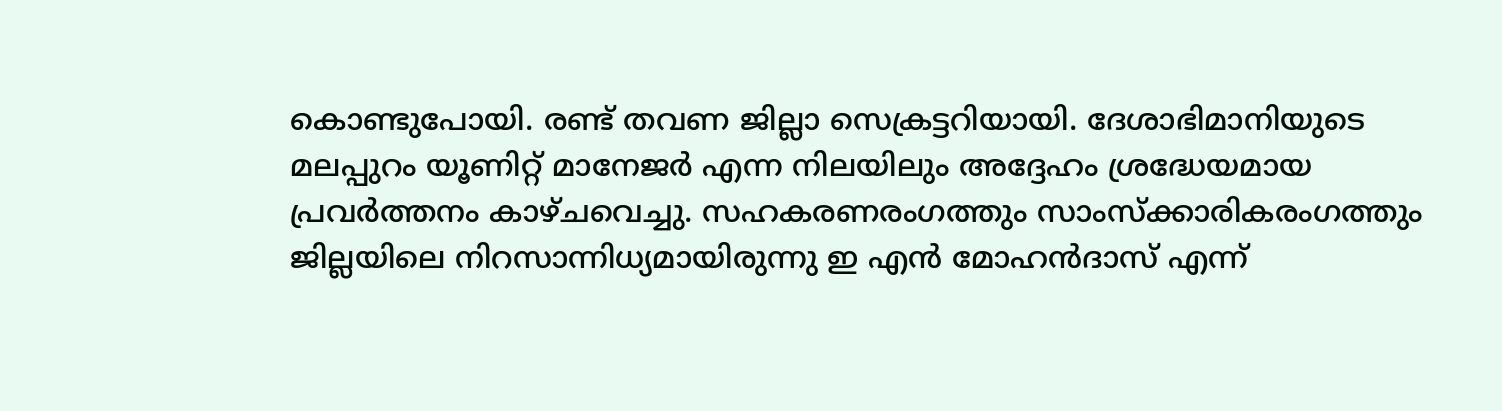കൊണ്ടുപോയി. രണ്ട് തവണ ജില്ലാ സെക്രട്ടറിയായി. ദേശാഭിമാനിയുടെ മലപ്പുറം യൂണിറ്റ് മാനേജർ എന്ന നിലയിലും അദ്ദേഹം ശ്രദ്ധേയമായ പ്രവർത്തനം കാഴ്ചവെച്ചു. സഹകരണരംഗത്തും സാംസ്ക്കാരികരംഗത്തും ജില്ലയിലെ നിറസാന്നിധ്യമായിരുന്നു ഇ എൻ മോഹൻദാസ് എന്ന്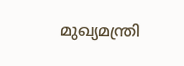മുഖ്യമന്ത്രി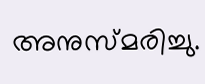അനുസ്മരിച്ചു.